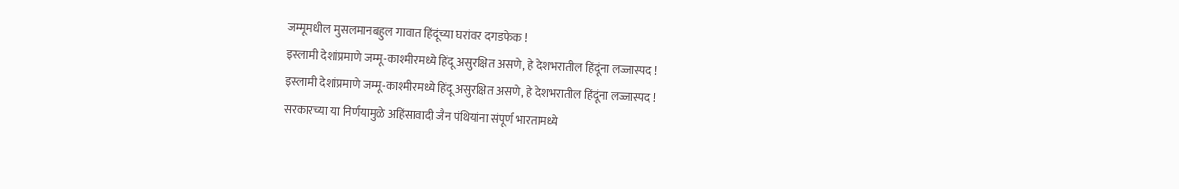जम्मूमधील मुसलमानबहुल गावात हिंदूंच्या घरांवर दगडफेक !
इस्लामी देशांप्रमाणे जम्मू-काश्मीरमध्ये हिंदू असुरक्षित असणे, हे देशभरातील हिंदूंना लज्जास्पद !
इस्लामी देशांप्रमाणे जम्मू-काश्मीरमध्ये हिंदू असुरक्षित असणे, हे देशभरातील हिंदूंना लज्जास्पद !
सरकारच्या या निर्णयामुळे अहिंसावादी जैन पंथियांना संपूर्ण भारतामध्ये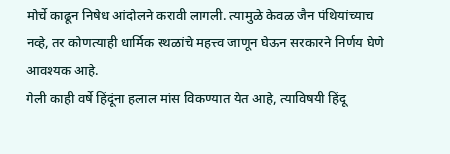मोर्चे काढून निषेध आंदोलने करावी लागली. त्यामुळे केवळ जैन पंथियांच्याच नव्हे, तर कोणत्याही धार्मिक स्थळांचे महत्त्व जाणून घेऊन सरकारने निर्णय घेणे आवश्यक आहे.
गेली काही वर्षे हिंदूंना हलाल मांस विकण्यात येत आहे, त्याविषयी हिंदू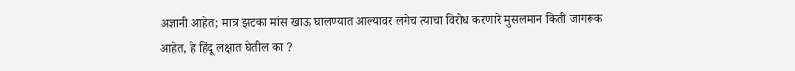अज्ञानी आहेत; मात्र झटका मांस खाऊ घालण्यात आल्यावर लगेच त्याचा विरोध करणारे मुसलमान किती जागरूक आहेत, हे हिंदू लक्षात घेतील का ?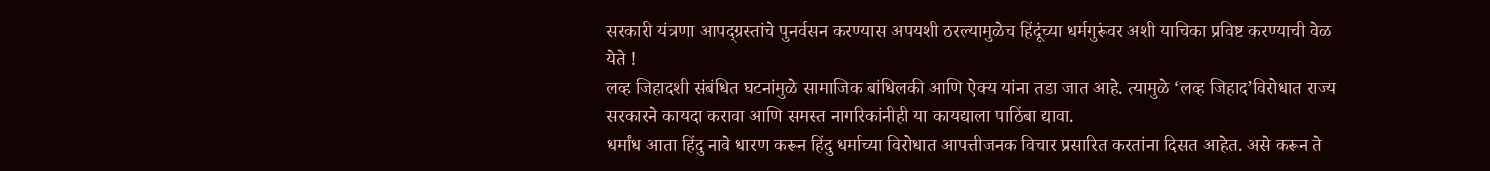सरकारी यंत्रणा आपद्ग्रस्तांचे पुनर्वसन करण्यास अपयशी ठरल्यामुळेच हिंदूंच्या धर्मगुरूंवर अशी याचिका प्रविष्ट करण्याची वेळ येते !
लव्ह जिहादशी संबंधित घटनांमुळे सामाजिक बांधिलकी आणि ऐक्य यांना तडा जात आहे. त्यामुळे ‘लव्ह जिहाद’विरोधात राज्य सरकारने कायदा करावा आणि समस्त नागरिकांनीही या कायद्याला पाठिंबा द्यावा.
धर्मांध आता हिंदु नावे धारण करून हिंदु धर्माच्या विरोधात आपत्तीजनक विचार प्रसारित करतांना दिसत आहेत. असे करून ते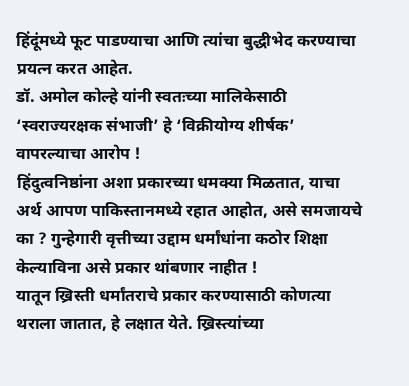हिंदूंमध्ये फूट पाडण्याचा आणि त्यांचा बुद्धीभेद करण्याचा प्रयत्न करत आहेत.
डॉ. अमोल कोल्हे यांनी स्वतःच्या मालिकेसाठी ‘स्वराज्यरक्षक संभाजी’ हे ‘विक्रीयोग्य शीर्षक’ वापरल्याचा आरोप !
हिंदुत्वनिष्ठांना अशा प्रकारच्या धमक्या मिळतात, याचा अर्थ आपण पाकिस्तानमध्ये रहात आहोत, असे समजायचे का ? गुन्हेगारी वृत्तीच्या उद्दाम धर्मांधांना कठोर शिक्षा केल्याविना असे प्रकार थांबणार नाहीत !
यातून ख्रिस्ती धर्मांतराचे प्रकार करण्यासाठी कोणत्या थराला जातात, हे लक्षात येते. ख्रिस्त्यांच्या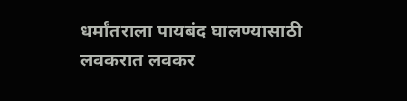धर्मांतराला पायबंद घालण्यासाठी लवकरात लवकर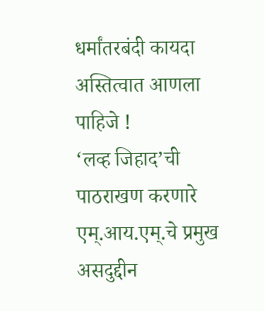धर्मांतरबंदी कायदा अस्तित्वात आणला पाहिजे !
‘लव्ह जिहाद’ची पाठराखण करणारे एम्.आय.एम्.चे प्रमुख असदुद्दीन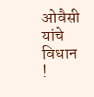ओवैसी यांचे विधान !